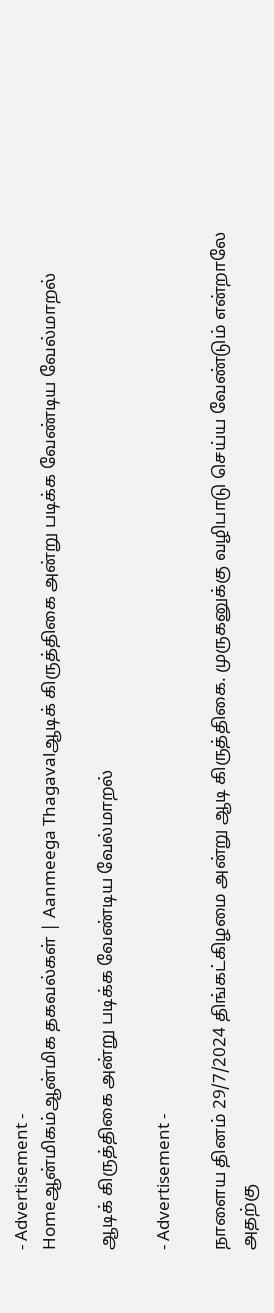- Advertisement -
Homeஆன்மிகம்ஆன்மிக தகவல்கள் | Aanmeega Thagavalஆடிக் கிருத்திகை அன்று படிக்க வேண்டிய வேல்மாறல்

ஆடிக் கிருத்திகை அன்று படிக்க வேண்டிய வேல்மாறல்

- Advertisement -

நாளைய தினம் 29/7/2024 திங்கட்கிழமை அன்று ஆடி கிருத்திகை. முருகனுக்கு வழிபாடு செய்ய வேண்டும் என்றாலே அதற்கு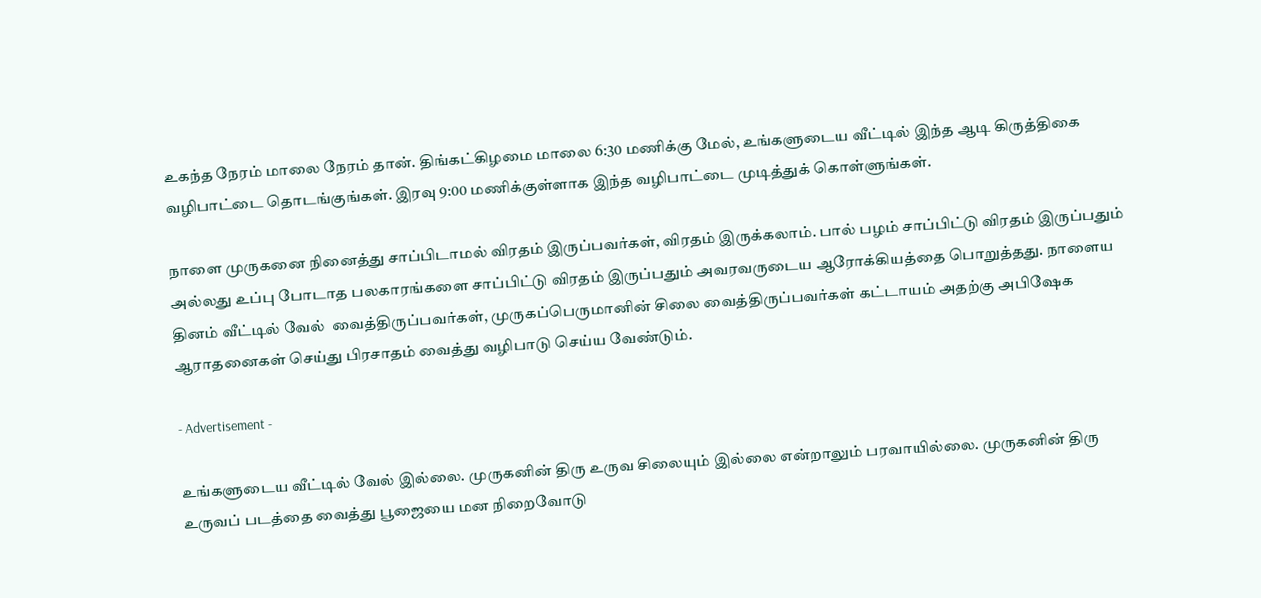உகந்த நேரம் மாலை நேரம் தான். திங்கட்கிழமை மாலை 6:30 மணிக்கு மேல், உங்களுடைய வீட்டில் இந்த ஆடி கிருத்திகை வழிபாட்டை தொடங்குங்கள். இரவு 9:00 மணிக்குள்ளாக இந்த வழிபாட்டை முடித்துக் கொள்ளுங்கள்.

நாளை முருகனை நினைத்து சாப்பிடாமல் விரதம் இருப்பவர்கள், விரதம் இருக்கலாம். பால் பழம் சாப்பிட்டு விரதம் இருப்பதும் அல்லது உப்பு போடாத பலகாரங்களை சாப்பிட்டு விரதம் இருப்பதும் அவரவருடைய ஆரோக்கியத்தை பொறுத்தது. நாளைய தினம் வீட்டில் வேல்  வைத்திருப்பவர்கள், முருகப்பெருமானின் சிலை வைத்திருப்பவர்கள் கட்டாயம் அதற்கு அபிஷேக ஆராதனைகள் செய்து பிரசாதம் வைத்து வழிபாடு செய்ய வேண்டும்.

- Advertisement -

உங்களுடைய வீட்டில் வேல் இல்லை. முருகனின் திரு உருவ சிலையும் இல்லை என்றாலும் பரவாயில்லை. முருகனின் திரு உருவப் படத்தை வைத்து பூஜையை மன நிறைவோடு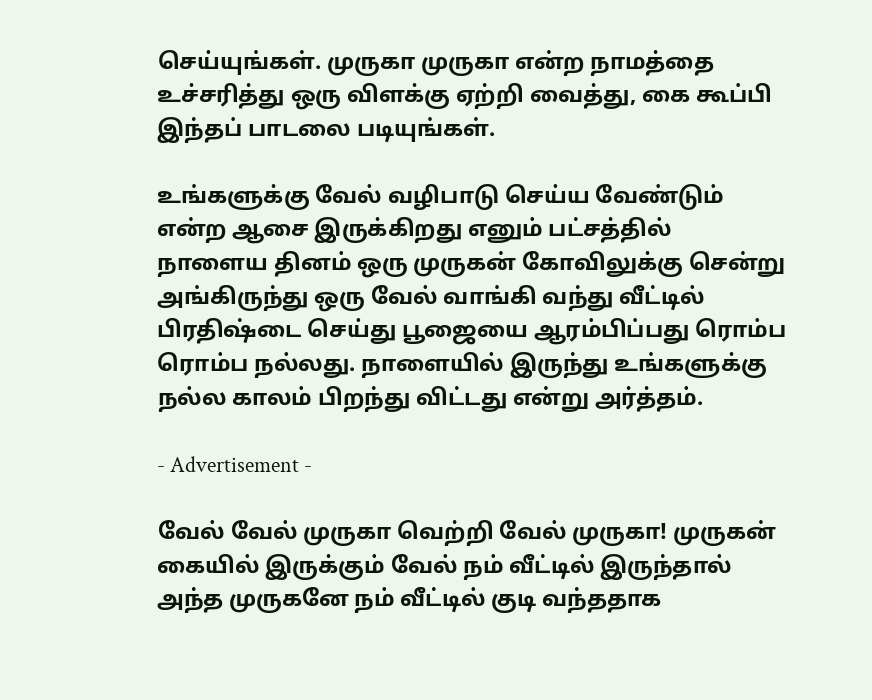செய்யுங்கள். முருகா முருகா என்ற நாமத்தை உச்சரித்து ஒரு விளக்கு ஏற்றி வைத்து, கை கூப்பி இந்தப் பாடலை படியுங்கள்.

உங்களுக்கு வேல் வழிபாடு செய்ய வேண்டும் என்ற ஆசை இருக்கிறது எனும் பட்சத்தில் நாளைய தினம் ஒரு முருகன் கோவிலுக்கு சென்று அங்கிருந்து ஒரு வேல் வாங்கி வந்து வீட்டில் பிரதிஷ்டை செய்து பூஜையை ஆரம்பிப்பது ரொம்ப ரொம்ப நல்லது. நாளையில் இருந்து உங்களுக்கு நல்ல காலம் பிறந்து விட்டது என்று அர்த்தம்.

- Advertisement -

வேல் வேல் முருகா வெற்றி வேல் முருகா! முருகன் கையில் இருக்கும் வேல் நம் வீட்டில் இருந்தால் அந்த முருகனே நம் வீட்டில் குடி வந்ததாக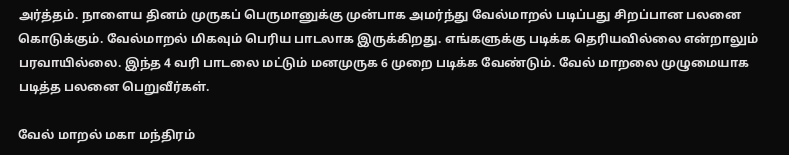அர்த்தம். நாளைய தினம் முருகப் பெருமானுக்கு முன்பாக அமர்ந்து வேல்மாறல் படிப்பது சிறப்பான பலனை கொடுக்கும். வேல்மாறல் மிகவும் பெரிய பாடலாக இருக்கிறது. எங்களுக்கு படிக்க தெரியவில்லை என்றாலும் பரவாயில்லை. இந்த 4 வரி பாடலை மட்டும் மனமுருக 6 முறை படிக்க வேண்டும். வேல் மாறலை முழுமையாக படித்த பலனை பெறுவீர்கள்.

வேல் மாறல் மகா மந்திரம்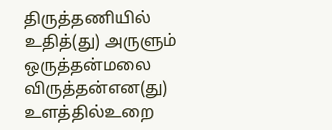திருத்தணியில் உதித்(து) அருளும் ஒருத்தன்மலை
விருத்தன்என(து) உளத்தில்உறை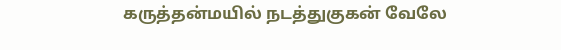கருத்தன்மயில் நடத்துகுகன் வேலே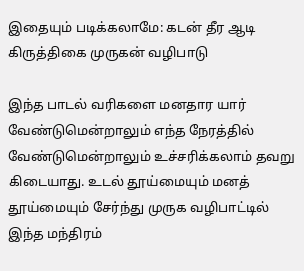இதையும் படிக்கலாமே: கடன் தீர ஆடி கிருத்திகை முருகன் வழிபாடு

இந்த பாடல் வரிகளை மனதார யார் வேண்டுமென்றாலும் எந்த நேரத்தில் வேண்டுமென்றாலும் உச்சரிக்கலாம் தவறு கிடையாது. உடல் தூய்மையும் மனத் தூய்மையும் சேர்ந்து முருக வழிபாட்டில் இந்த மந்திரம்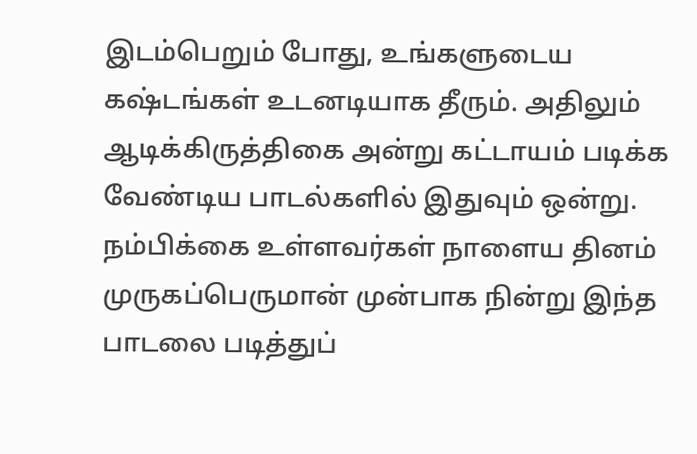இடம்பெறும் போது, உங்களுடைய கஷ்டங்கள் உடனடியாக தீரும். அதிலும் ஆடிக்கிருத்திகை அன்று கட்டாயம் படிக்க வேண்டிய பாடல்களில் இதுவும் ஒன்று. நம்பிக்கை உள்ளவர்கள் நாளைய தினம் முருகப்பெருமான் முன்பாக நின்று இந்த பாடலை படித்துப்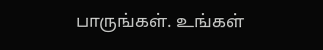பாருங்கள். உங்கள்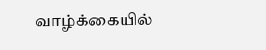வாழ்க்கையில்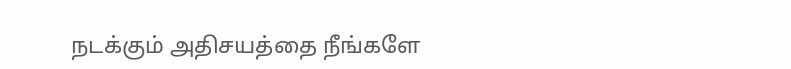நடக்கும் அதிசயத்தை நீங்களே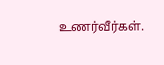உணர்வீர்கள்.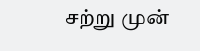சற்று முன்